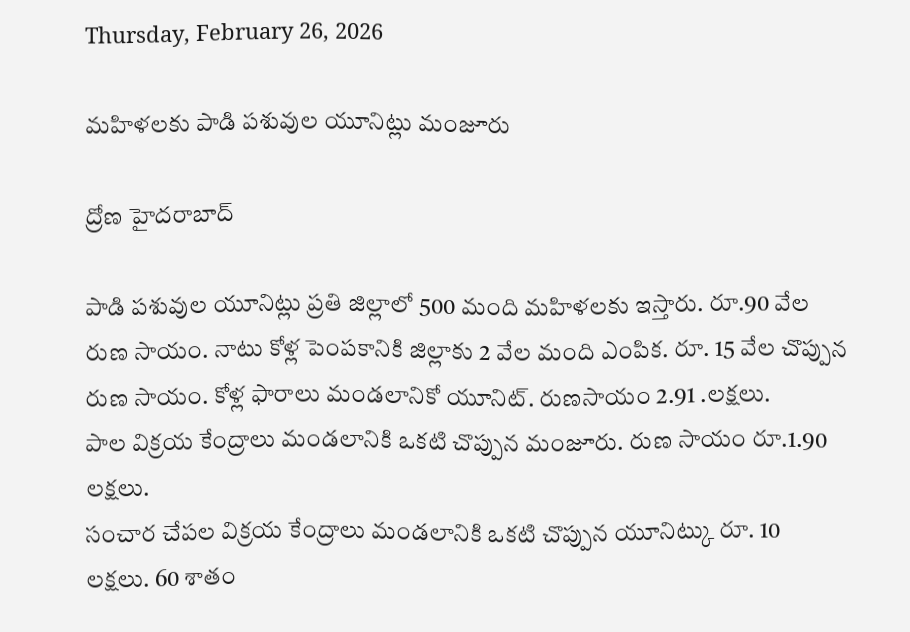Thursday, February 26, 2026

మహిళలకు పాడి పశువుల యూనిట్లు మంజూరు

ద్రోణ హైదరాబాద్

పాడి పశువుల యూనిట్లు ప్రతి జిల్లాలో 500 మంది మహిళలకు ఇస్తారు. రూ.90 వేల రుణ సాయం. నాటు కోళ్ల పెంపకానికి జిల్లాకు 2 వేల మంది ఎంపిక. రూ. 15 వేల చొప్పున రుణ సాయం. కోళ్ల ఫారాలు మండలానికో యూనిట్. రుణసాయం 2.91 .లక్షలు.
పాల విక్రయ కేంద్రాలు మండలానికి ఒకటి చొప్పున మంజూరు. రుణ సాయం రూ.1.90 లక్షలు.
సంచార చేపల విక్రయ కేంద్రాలు మండలానికి ఒకటి చొప్పున యూనిట్కు రూ. 10 లక్షలు. 60 శాతం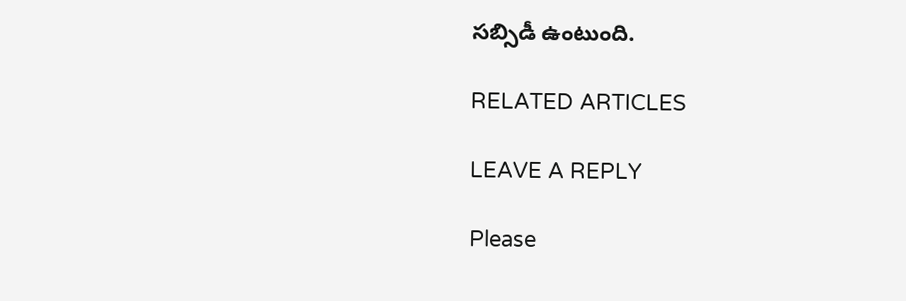సబ్సిడీ ఉంటుంది.

RELATED ARTICLES

LEAVE A REPLY

Please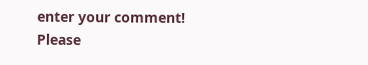enter your comment!
Please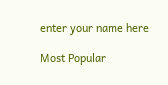enter your name here

Most Popular